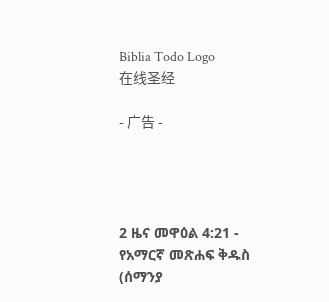Biblia Todo Logo
在线圣经

- 广告 -




2 ዜና መዋዕል 4:21 - የአማርኛ መጽሐፍ ቅዱስ (ሰማንያ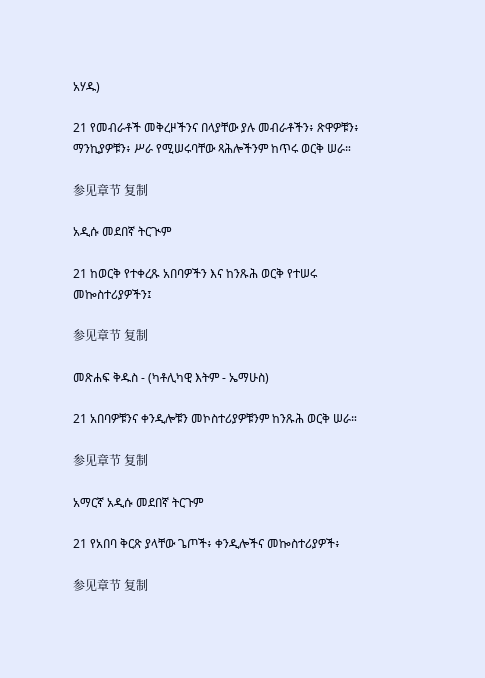አሃዱ)

21 የመብራቶች መቅረዞችንና በላያቸው ያሉ መብራቶችን፥ ጽዋዎቹን፥ ማንኪያዎቹን፥ ሥራ የሚሠሩባቸው ጻሕሎችንም ከጥሩ ወርቅ ሠራ።

参见章节 复制

አዲሱ መደበኛ ትርጒም

21 ከወርቅ የተቀረጹ አበባዎችን እና ከንጹሕ ወርቅ የተሠሩ መኰስተሪያዎችን፤

参见章节 复制

መጽሐፍ ቅዱስ - (ካቶሊካዊ እትም - ኤማሁስ)

21 አበባዎቹንና ቀንዲሎቹን መኮስተሪያዎቹንም ከንጹሕ ወርቅ ሠራ።

参见章节 复制

አማርኛ አዲሱ መደበኛ ትርጉም

21 የአበባ ቅርጽ ያላቸው ጌጦች፥ ቀንዲሎችና መኰስተሪያዎች፥

参见章节 复制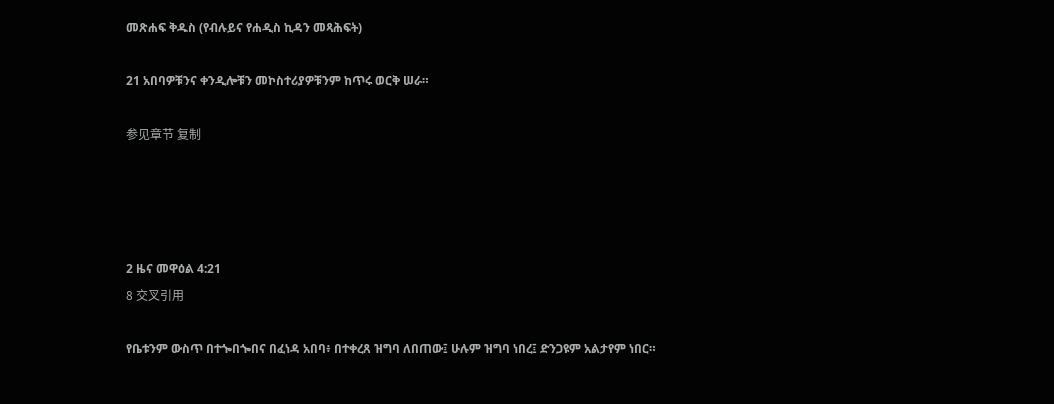መጽሐፍ ቅዱስ (የብሉይና የሐዲስ ኪዳን መጻሕፍት)

21 አበባዎቹንና ቀንዲሎቹን መኮስተሪያዎቹንም ከጥሩ ወርቅ ሠራ።

参见章节 复制




2 ዜና መዋዕል 4:21
8 交叉引用

የቤቱንም ውስጥ በተጐበጐበና በፈነዳ አበባ፥ በተቀረጸ ዝግባ ለበጠው፤ ሁሉም ዝግባ ነበረ፤ ድንጋዩም አልታየም ነበር።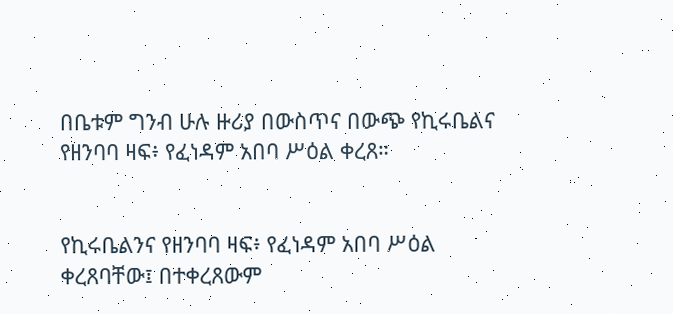በቤቱም ግንብ ሁሉ ዙሪያ በውስጥና በውጭ የኪሩቤልና የዘንባባ ዛፍ፥ የፈነዳም አበባ ሥዕል ቀረጸ።


የኪሩቤልንና የዘንባባ ዛፍ፥ የፈነዳም አበባ ሥዕል ቀረጸባቸው፤ በተቀረጸውም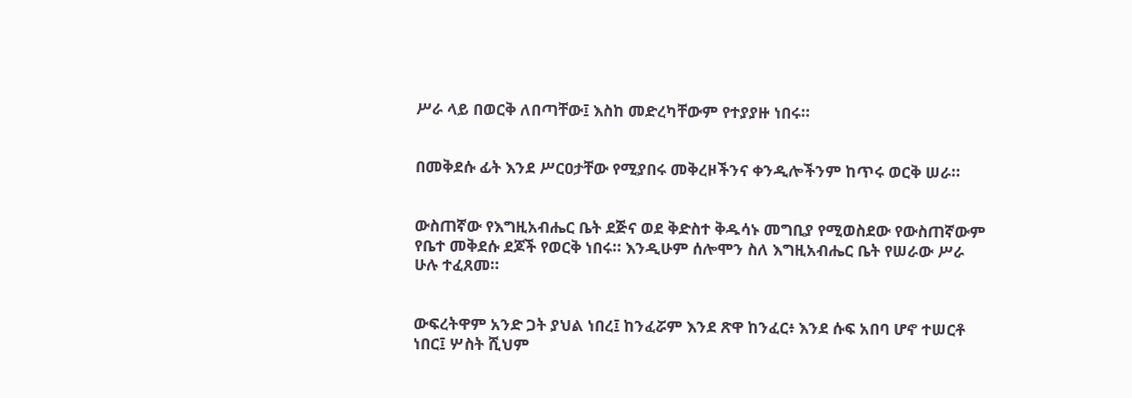ሥራ ላይ በወርቅ ለበጣቸው፤ እስከ መድረካቸውም የተያያዙ ነበሩ።


በመቅደሱ ፊት እንደ ሥርዐታቸው የሚያበሩ መቅረዞችንና ቀንዲሎችንም ከጥሩ ወርቅ ሠራ።


ውስጠኛው የእግዚአብሔር ቤት ደጅና ወደ ቅድስተ ቅዱሳኑ መግቢያ የሚወስደው የውስጠኛውም የቤተ መቅደሱ ደጆች የወርቅ ነበሩ። እንዲሁም ሰሎሞን ስለ እግዚአብሔር ቤት የሠራው ሥራ ሁሉ ተፈጸመ።


ውፍረትዋም አንድ ጋት ያህል ነበረ፤ ከንፈሯም እንደ ጽዋ ከንፈር፥ እንደ ሱፍ አበባ ሆኖ ተሠርቶ ነበር፤ ሦስት ሺህም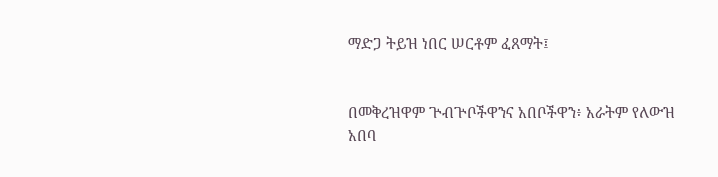ማድጋ ትይዝ ነበር ሠርቶም ፈጸማት፤


በመቅረዝዋም ጕብጕቦችዋንና አበቦችዋን፥ አራትም የለውዝ አበባ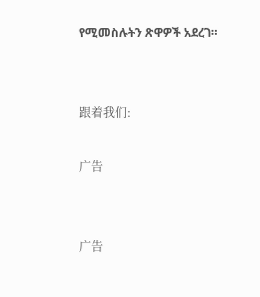የሚመስሉትን ጽዋዎች አደረገ።


跟着我们:

广告


广告